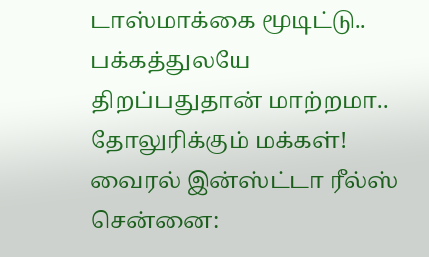டாஸ்மாக்கை மூடிட்டு.. பக்கத்துலயே திறப்பதுதான் மாற்றமா.. தோலுரிக்கும் மக்கள்! வைரல் இன்ஸ்ட்டா ரீல்ஸ்
சென்னை: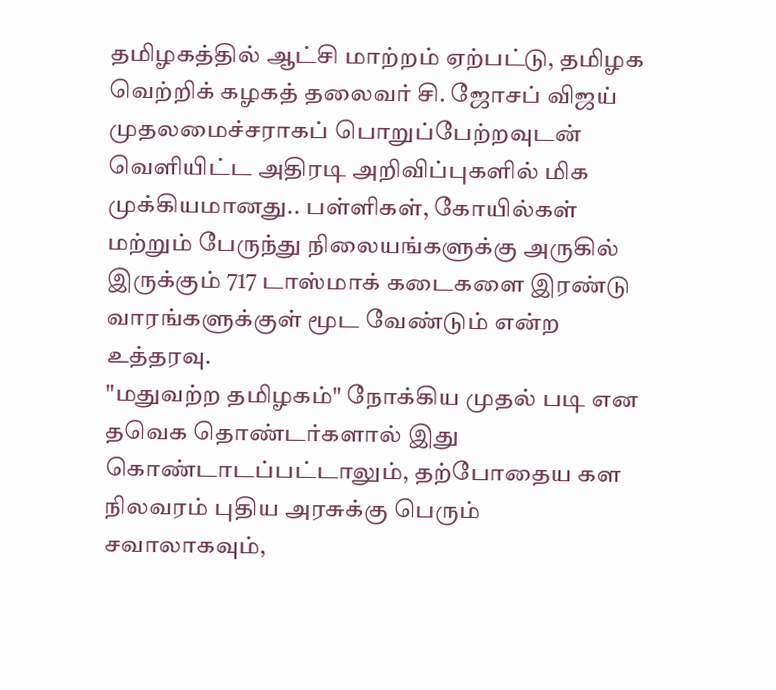தமிழகத்தில் ஆட்சி மாற்றம் ஏற்பட்டு, தமிழக வெற்றிக் கழகத் தலைவர் சி. ஜோசப் விஜய் முதலமைச்சராகப் பொறுப்பேற்றவுடன் வெளியிட்ட அதிரடி அறிவிப்புகளில் மிக முக்கியமானது.. பள்ளிகள், கோயில்கள் மற்றும் பேருந்து நிலையங்களுக்கு அருகில் இருக்கும் 717 டாஸ்மாக் கடைகளை இரண்டு வாரங்களுக்குள் மூட வேண்டும் என்ற உத்தரவு.
"மதுவற்ற தமிழகம்" நோக்கிய முதல் படி என தவெக தொண்டர்களால் இது கொண்டாடப்பட்டாலும், தற்போதைய கள நிலவரம் புதிய அரசுக்கு பெரும் சவாலாகவும்,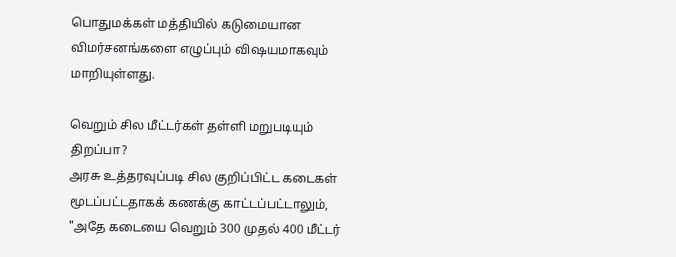பொதுமக்கள் மத்தியில் கடுமையான விமர்சனங்களை எழுப்பும் விஷயமாகவும் மாறியுள்ளது.

வெறும் சில மீட்டர்கள் தள்ளி மறுபடியும் திறப்பா?
அரசு உத்தரவுப்படி சில குறிப்பிட்ட கடைகள் மூடப்பட்டதாகக் கணக்கு காட்டப்பட்டாலும், "அதே கடையை வெறும் 300 முதல் 400 மீட்டர்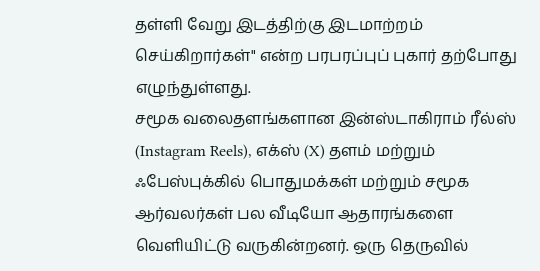தள்ளி வேறு இடத்திற்கு இடமாற்றம் செய்கிறார்கள்" என்ற பரபரப்புப் புகார் தற்போது எழுந்துள்ளது.
சமூக வலைதளங்களான இன்ஸ்டாகிராம் ரீல்ஸ் (Instagram Reels), எக்ஸ் (X) தளம் மற்றும் ஃபேஸ்புக்கில் பொதுமக்கள் மற்றும் சமூக ஆர்வலர்கள் பல வீடியோ ஆதாரங்களை வெளியிட்டு வருகின்றனர். ஒரு தெருவில்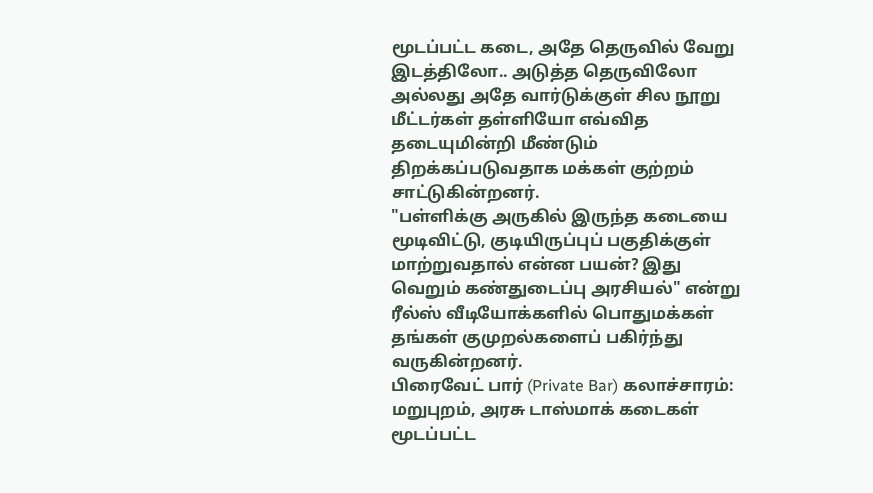மூடப்பட்ட கடை, அதே தெருவில் வேறு இடத்திலோ.. அடுத்த தெருவிலோ அல்லது அதே வார்டுக்குள் சில நூறு மீட்டர்கள் தள்ளியோ எவ்வித தடையுமின்றி மீண்டும் திறக்கப்படுவதாக மக்கள் குற்றம் சாட்டுகின்றனர்.
"பள்ளிக்கு அருகில் இருந்த கடையை மூடிவிட்டு, குடியிருப்புப் பகுதிக்குள் மாற்றுவதால் என்ன பயன்? இது வெறும் கண்துடைப்பு அரசியல்" என்று ரீல்ஸ் வீடியோக்களில் பொதுமக்கள் தங்கள் குமுறல்களைப் பகிர்ந்து வருகின்றனர்.
பிரைவேட் பார் (Private Bar) கலாச்சாரம்:
மறுபுறம், அரசு டாஸ்மாக் கடைகள் மூடப்பட்ட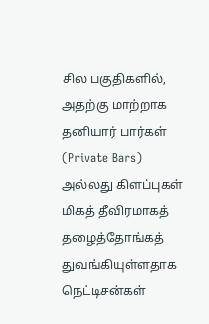சில பகுதிகளில், அதற்கு மாற்றாக தனியார் பார்கள் (Private Bars) அல்லது கிளப்புகள் மிகத் தீவிரமாகத் தழைத்தோங்கத் துவங்கியுள்ளதாக நெட்டிசன்கள்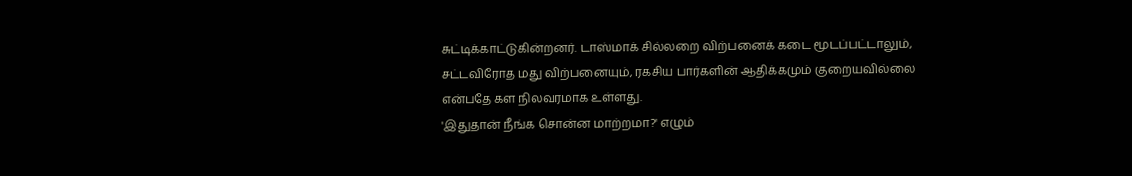சுட்டிக்காட்டுகின்றனர். டாஸ்மாக் சில்லறை விற்பனைக் கடை மூடப்பட்டாலும், சட்டவிரோத மது விற்பனையும், ரகசிய பார்களின் ஆதிக்கமும் குறையவில்லை என்பதே கள நிலவரமாக உள்ளது.
'இதுதான் நீங்க சொன்ன மாற்றமா?' எழும்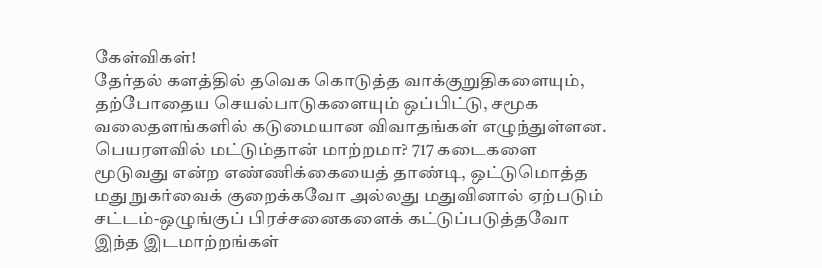கேள்விகள்!
தேர்தல் களத்தில் தவெக கொடுத்த வாக்குறுதிகளையும், தற்போதைய செயல்பாடுகளையும் ஒப்பிட்டு, சமூக வலைதளங்களில் கடுமையான விவாதங்கள் எழுந்துள்ளன.
பெயரளவில் மட்டும்தான் மாற்றமா? 717 கடைகளை மூடுவது என்ற எண்ணிக்கையைத் தாண்டி, ஒட்டுமொத்த மது நுகர்வைக் குறைக்கவோ அல்லது மதுவினால் ஏற்படும் சட்டம்-ஒழுங்குப் பிரச்சனைகளைக் கட்டுப்படுத்தவோ இந்த இடமாற்றங்கள்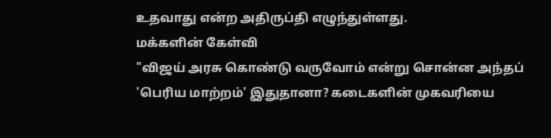உதவாது என்ற அதிருப்தி எழுந்துள்ளது.
மக்களின் கேள்வி
"விஜய் அரசு கொண்டு வருவோம் என்று சொன்ன அந்தப் 'பெரிய மாற்றம்' இதுதானா? கடைகளின் முகவரியை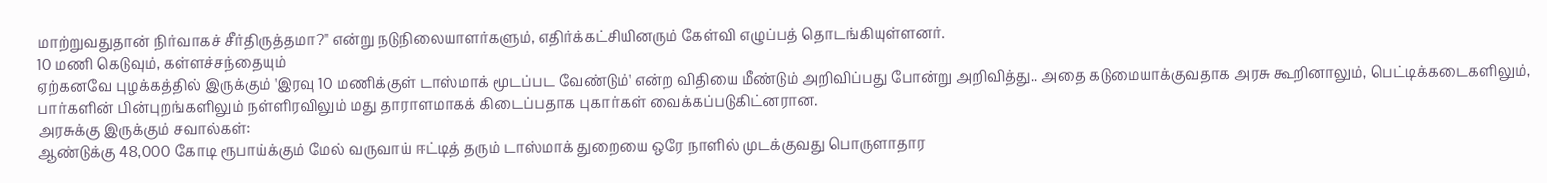மாற்றுவதுதான் நிர்வாகச் சீர்திருத்தமா?" என்று நடுநிலையாளர்களும், எதிர்க்கட்சியினரும் கேள்வி எழுப்பத் தொடங்கியுள்ளனர்.
10 மணி கெடுவும், கள்ளச்சந்தையும்
ஏற்கனவே புழக்கத்தில் இருக்கும் 'இரவு 10 மணிக்குள் டாஸ்மாக் மூடப்பட வேண்டும்' என்ற விதியை மீண்டும் அறிவிப்பது போன்று அறிவித்து.. அதை கடுமையாக்குவதாக அரசு கூறினாலும், பெட்டிக்கடைகளிலும், பார்களின் பின்புறங்களிலும் நள்ளிரவிலும் மது தாராளமாகக் கிடைப்பதாக புகார்கள் வைக்கப்படுகிட்னரான.
அரசுக்கு இருக்கும் சவால்கள்:
ஆண்டுக்கு 48,000 கோடி ரூபாய்க்கும் மேல் வருவாய் ஈட்டித் தரும் டாஸ்மாக் துறையை ஒரே நாளில் முடக்குவது பொருளாதார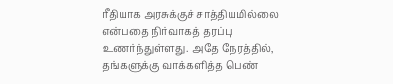ரீதியாக அரசுக்குச் சாத்தியமில்லை என்பதை நிர்வாகத் தரப்பு உணர்ந்துள்ளது. அதே நேரத்தில், தங்களுக்கு வாக்களித்த பெண்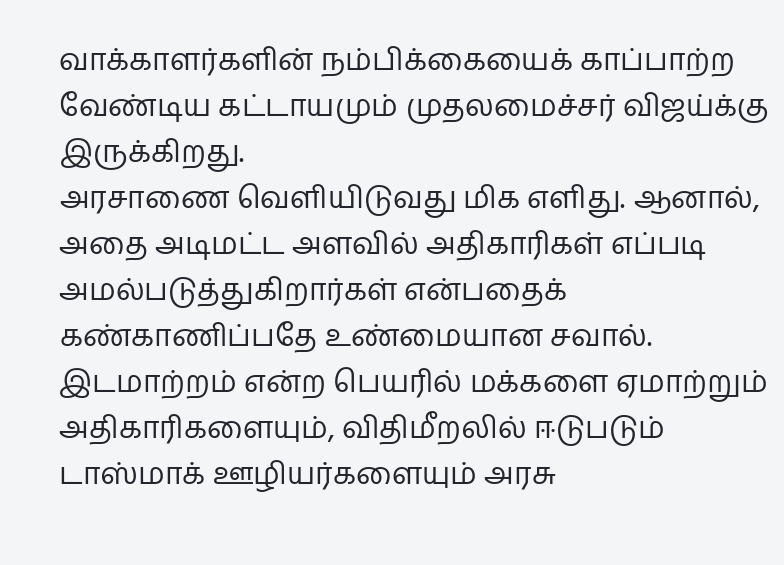வாக்காளர்களின் நம்பிக்கையைக் காப்பாற்ற வேண்டிய கட்டாயமும் முதலமைச்சர் விஜய்க்கு இருக்கிறது.
அரசாணை வெளியிடுவது மிக எளிது. ஆனால், அதை அடிமட்ட அளவில் அதிகாரிகள் எப்படி அமல்படுத்துகிறார்கள் என்பதைக் கண்காணிப்பதே உண்மையான சவால். இடமாற்றம் என்ற பெயரில் மக்களை ஏமாற்றும் அதிகாரிகளையும், விதிமீறலில் ஈடுபடும் டாஸ்மாக் ஊழியர்களையும் அரசு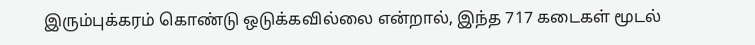இரும்புக்கரம் கொண்டு ஒடுக்கவில்லை என்றால், இந்த 717 கடைகள் மூடல்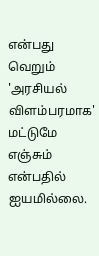என்பது வெறும் 'அரசியல் விளம்பரமாக' மட்டுமே எஞ்சும் என்பதில் ஐயமில்லை.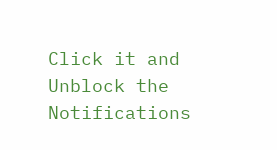Click it and Unblock the Notifications